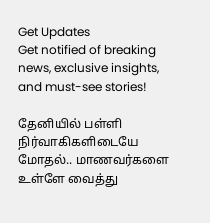Get Updates
Get notified of breaking news, exclusive insights, and must-see stories!

தேனியில் பள்ளி நிர்வாகிகளிடையே மோதல்.. மாணவர்களை உள்ளே வைத்து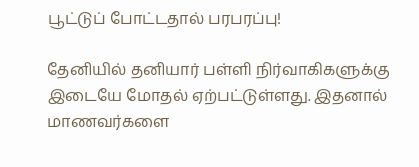பூட்டுப் போட்டதால் பரபரப்பு!

தேனியில் தனியார் பள்ளி நிர்வாகிகளுக்கு இடையே மோதல் ஏற்பட்டுள்ளது. இதனால் மாணவர்களை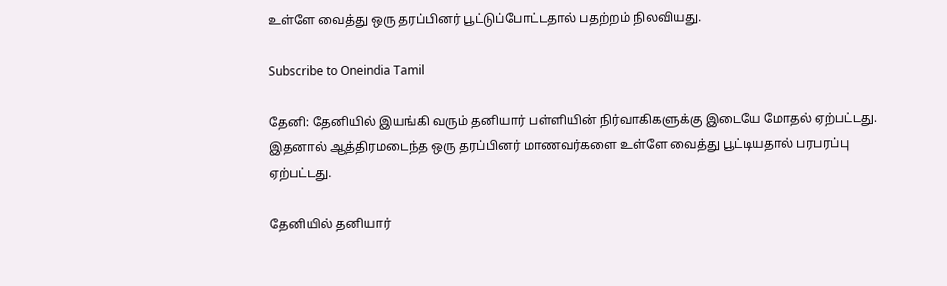உள்ளே வைத்து ஒரு தரப்பினர் பூட்டுப்போட்டதால் பதற்றம் நிலவியது.

Subscribe to Oneindia Tamil

தேனி: தேனியில் இயங்கி வரும் தனியார் பள்ளியின் நிர்வாகிகளுக்கு இடையே மோதல் ஏற்பட்டது. இதனால் ஆத்திரமடைந்த ஒரு தரப்பினர் மாணவர்களை உள்ளே வைத்து பூட்டியதால் பரபரப்பு ஏற்பட்டது.

தேனியில் தனியார்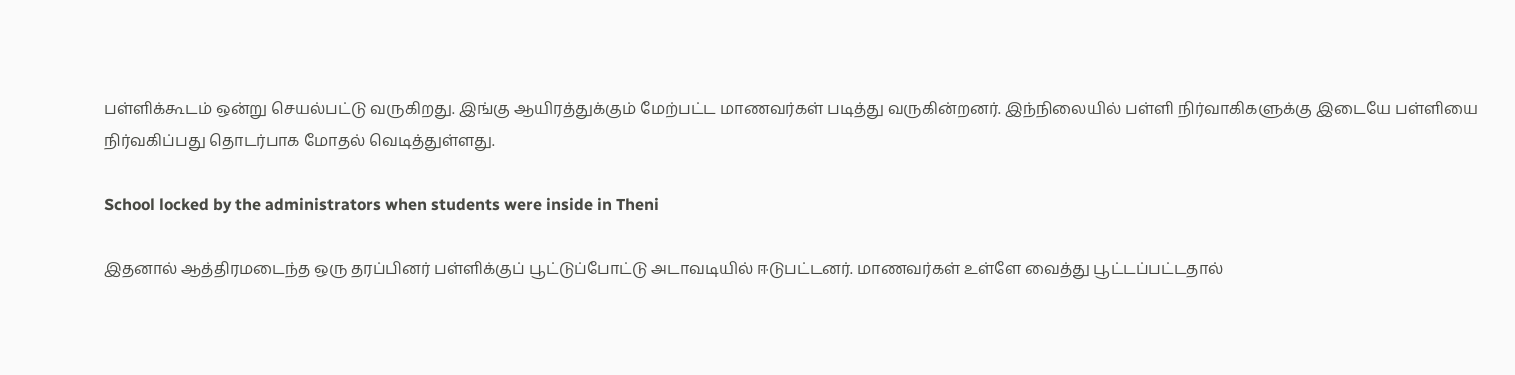பள்ளிக்கூடம் ஒன்று செயல்பட்டு வருகிறது. இங்கு ஆயிரத்துக்கும் மேற்பட்ட மாணவர்கள் படித்து வருகின்றனர். இந்நிலையில் பள்ளி நிர்வாகிகளுக்கு இடையே பள்ளியை நிர்வகிப்பது தொடர்பாக மோதல் வெடித்துள்ளது.

School locked by the administrators when students were inside in Theni

இதனால் ஆத்திரமடைந்த ஒரு தரப்பினர் பள்ளிக்குப் பூட்டுப்போட்டு அடாவடியில் ஈடுபட்டனர். மாணவர்கள் உள்ளே வைத்து பூட்டப்பட்டதால்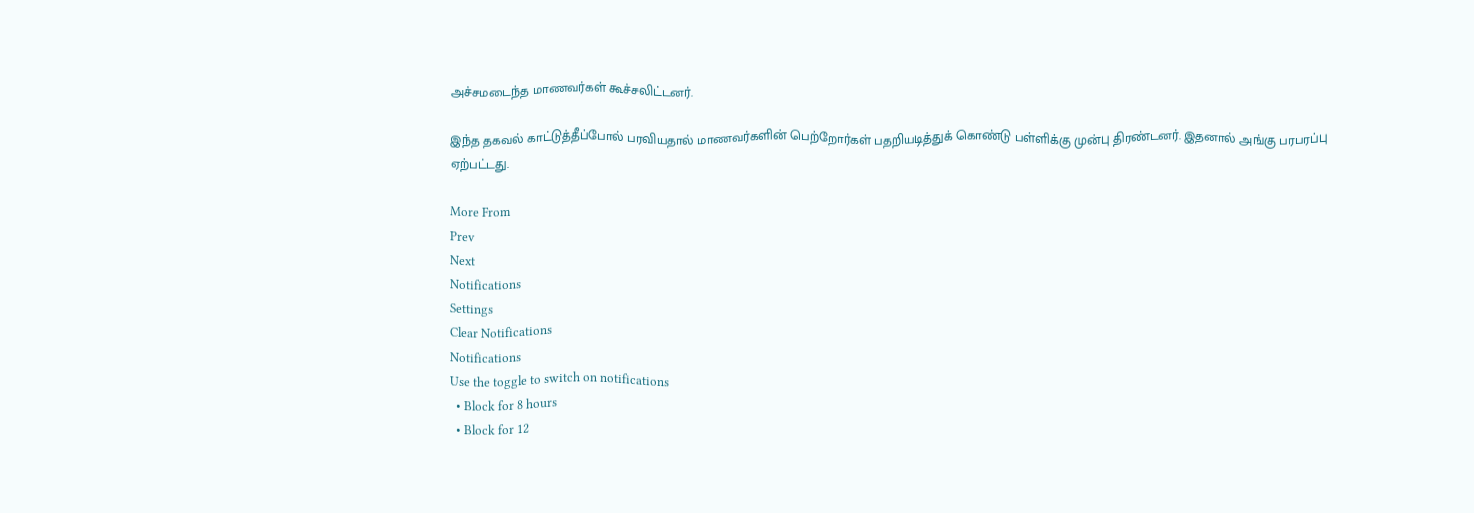அச்சமடைந்த மாணவர்கள் கூச்சலிட்டனர்.

இந்த தகவல் காட்டுத்தீப்போல் பரவியதால் மாணவர்களின் பெற்றோர்கள் பதறியடித்துக் கொண்டு பள்ளிக்கு முன்பு திரண்டனர். இதனால் அங்கு பரபரப்பு ஏற்பட்டது.

More From
Prev
Next
Notifications
Settings
Clear Notifications
Notifications
Use the toggle to switch on notifications
  • Block for 8 hours
  • Block for 12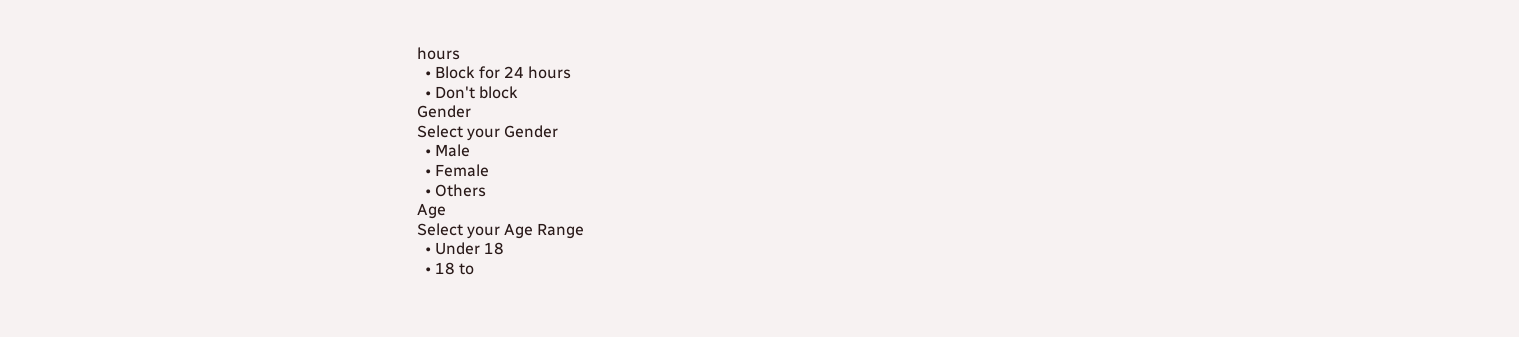hours
  • Block for 24 hours
  • Don't block
Gender
Select your Gender
  • Male
  • Female
  • Others
Age
Select your Age Range
  • Under 18
  • 18 to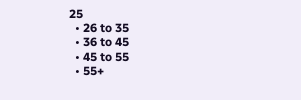25
  • 26 to 35
  • 36 to 45
  • 45 to 55
  • 55+